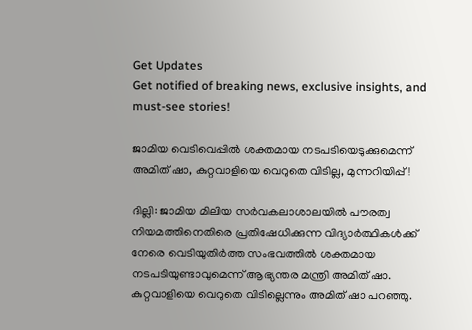Get Updates
Get notified of breaking news, exclusive insights, and must-see stories!

ജാമിയ വെടിവെപ്പില്‍ ശക്തമായ നടപടിയെടുക്കുമെന്ന് അമിത് ഷാ, കുറ്റവാളിയെ വെറുതെ വിടില്ല, മുന്നറിയിപ്പ്!

ദില്ലി: ജാമിയ മിലിയ സര്‍വകലാശാലയില്‍ പൗരത്വ നിയമത്തിനെതിരെ പ്രതിഷേധിക്കുന്ന വിദ്യാര്‍ത്ഥികള്‍ക്ക് നേരെ വെടിയുതിര്‍ത്ത സംഭവത്തില്‍ ശക്തമായ നടപടിയുണ്ടാവുമെന്ന് ആഭ്യന്തര മന്ത്രി അമിത് ഷാ. കുറ്റവാളിയെ വെറുതെ വിടില്ലെന്നും അമിത് ഷാ പറഞ്ഞു.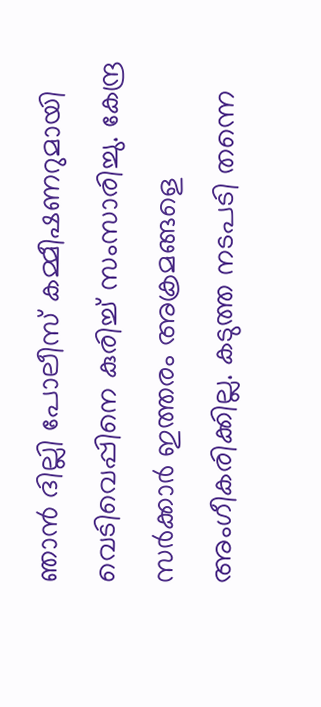ഞാന്‍ ദില്ലി പോലീസ് കമ്മീഷണറുമായി വെടിവെപ്പിനെ കുരിച്ച് സംസാരിച്ചു. കേന്ദ്ര സര്‍ക്കാര്‍ ഇത്തരം അക്രമങ്ങളെ അംഗീകരിക്കില്ല. കടുത്ത നടപടി തന്നെ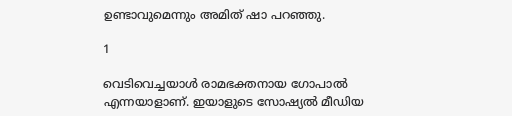ഉണ്ടാവുമെന്നും അമിത് ഷാ പറഞ്ഞു.

1

വെടിവെച്ചയാള്‍ രാമഭക്തനായ ഗോപാല്‍ എന്നയാളാണ്. ഇയാളുടെ സോഷ്യല്‍ മീഡിയ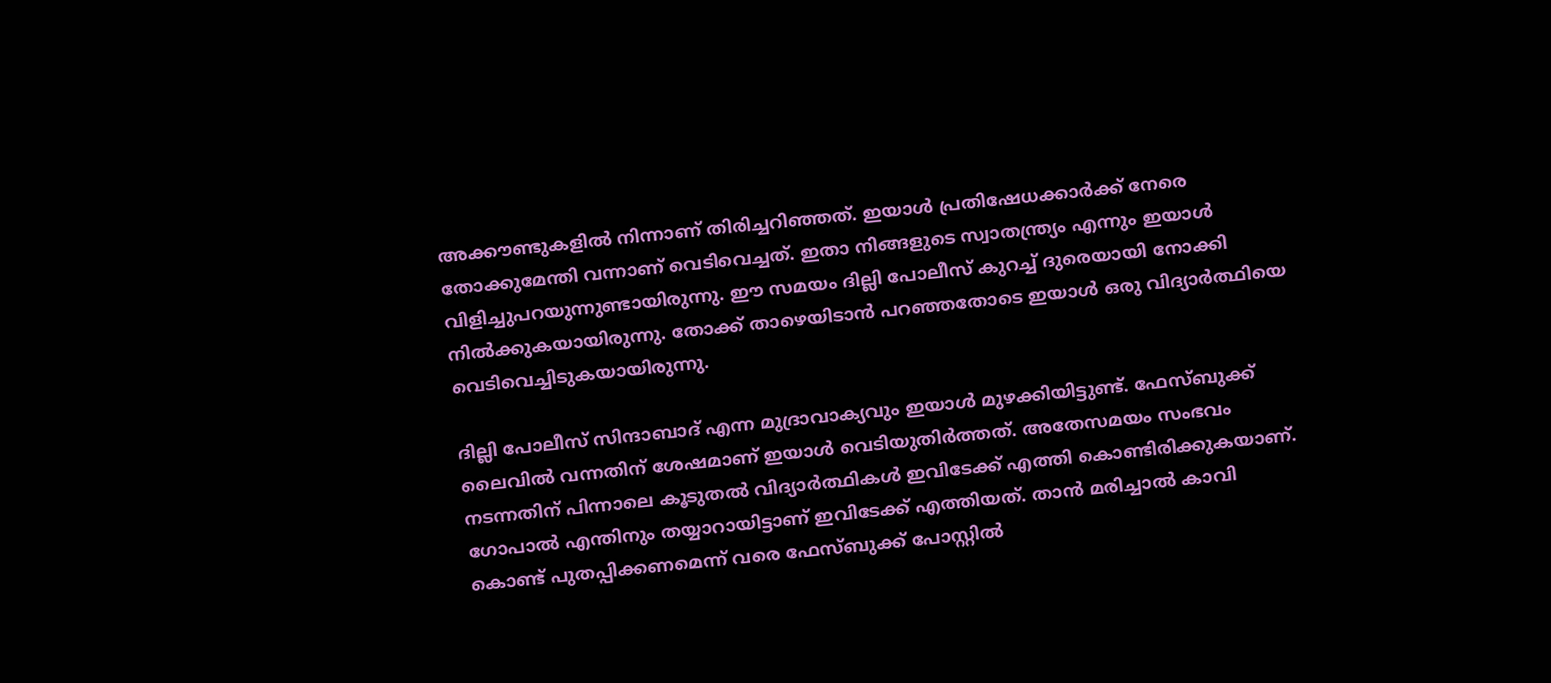അക്കൗണ്ടുകളില്‍ നിന്നാണ് തിരിച്ചറിഞ്ഞത്. ഇയാള്‍ പ്രതിഷേധക്കാര്‍ക്ക് നേരെ തോക്കുമേന്തി വന്നാണ് വെടിവെച്ചത്. ഇതാ നിങ്ങളുടെ സ്വാതന്ത്ര്യം എന്നും ഇയാള്‍ വിളിച്ചുപറയുന്നുണ്ടായിരുന്നു. ഈ സമയം ദില്ലി പോലീസ് കുറച്ച് ദുരെയായി നോക്കി നില്‍ക്കുകയായിരുന്നു. തോക്ക് താഴെയിടാന്‍ പറഞ്ഞതോടെ ഇയാള്‍ ഒരു വിദ്യാര്‍ത്ഥിയെ വെടിവെച്ചിടുകയായിരുന്നു.

ദില്ലി പോലീസ് സിന്ദാബാദ് എന്ന മുദ്രാവാക്യവും ഇയാള്‍ മുഴക്കിയിട്ടുണ്ട്. ഫേസ്ബുക്ക് ലൈവില്‍ വന്നതിന് ശേഷമാണ് ഇയാള്‍ വെടിയുതിര്‍ത്തത്. അതേസമയം സംഭവം നടന്നതിന് പിന്നാലെ കൂടുതല്‍ വിദ്യാര്‍ത്ഥികള്‍ ഇവിടേക്ക് എത്തി കൊണ്ടിരിക്കുകയാണ്. ഗോപാല്‍ എന്തിനും തയ്യാറായിട്ടാണ് ഇവിടേക്ക് എത്തിയത്. താന്‍ മരിച്ചാല്‍ കാവി കൊണ്ട് പുതപ്പിക്കണമെന്ന് വരെ ഫേസ്ബുക്ക് പോസ്റ്റില്‍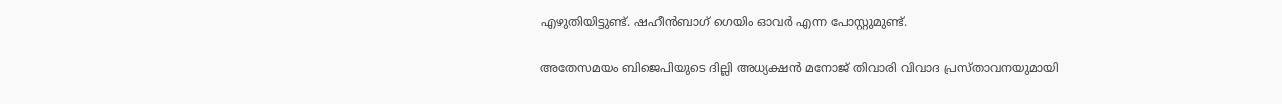എഴുതിയിട്ടുണ്ട്. ഷഹീന്‍ബാഗ് ഗെയിം ഓവര്‍ എന്ന പോസ്റ്റുമുണ്ട്.

അതേസമയം ബിജെപിയുടെ ദില്ലി അധ്യക്ഷന്‍ മനോജ് തിവാരി വിവാദ പ്രസ്താവനയുമായി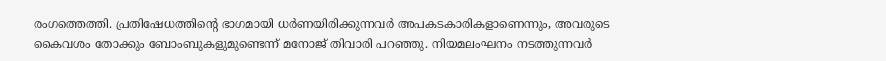രംഗത്തെത്തി. പ്രതിഷേധത്തിന്റെ ഭാഗമായി ധര്‍ണയിരിക്കുന്നവര്‍ അപകടകാരികളാണെന്നും, അവരുടെ കൈവശം തോക്കും ബോംബുകളുമുണ്ടെന്ന് മനോജ് തിവാരി പറഞ്ഞു. നിയമലംഘനം നടത്തുന്നവര്‍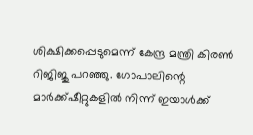ശിക്ഷിക്കപ്പെടുമെന്ന് കേന്ദ്ര മന്ത്രി കിരണ്‍ റിജിജു പറഞ്ഞു. ഗോപാലിന്റെ മാര്‍ക്ക്ഷീറ്റുകളില്‍ നിന്ന് ഇയാള്‍ക്ക്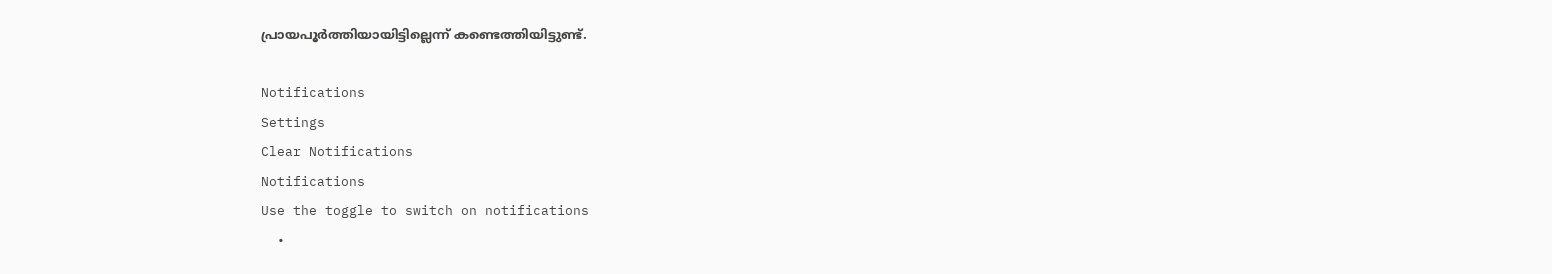പ്രായപൂര്‍ത്തിയായിട്ടില്ലെന്ന് കണ്ടെത്തിയിട്ടുണ്ട്.

Notifications
Settings
Clear Notifications
Notifications
Use the toggle to switch on notifications
  •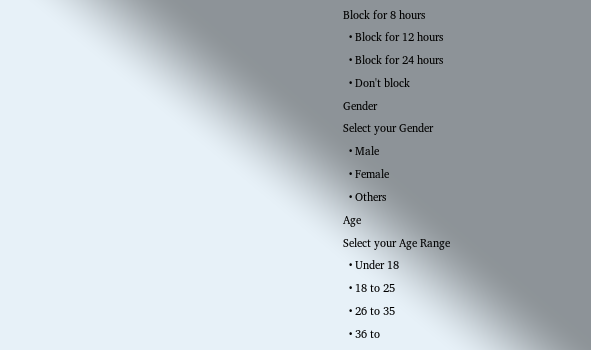Block for 8 hours
  • Block for 12 hours
  • Block for 24 hours
  • Don't block
Gender
Select your Gender
  • Male
  • Female
  • Others
Age
Select your Age Range
  • Under 18
  • 18 to 25
  • 26 to 35
  • 36 to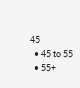45
  • 45 to 55
  • 55+